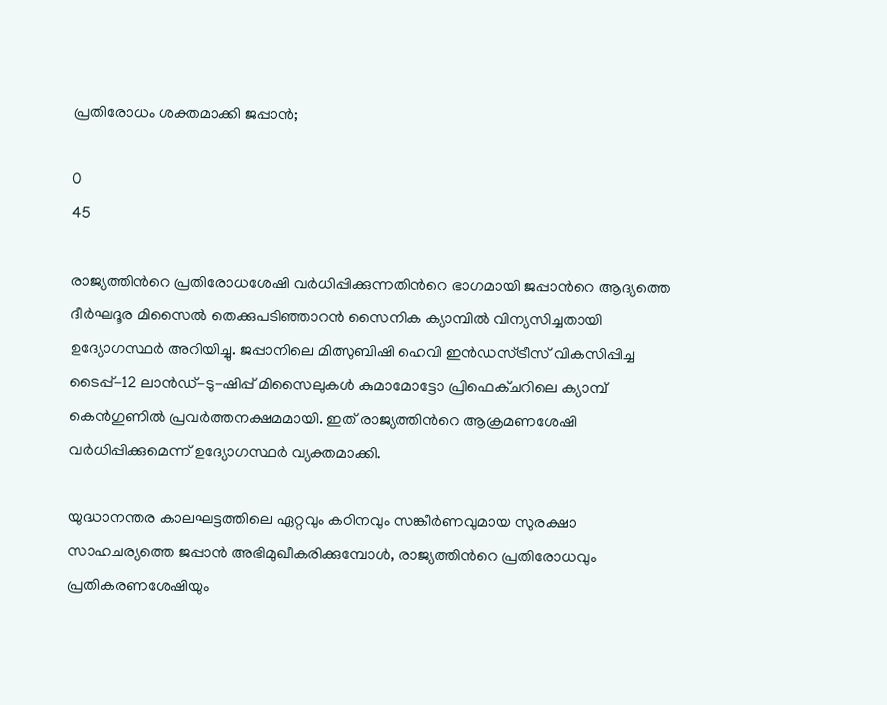പ്രതിരോധം ശക്തമാക്കി ജപ്പാൻ;

0
45

രാജ്യത്തിന്‍റെ പ്രതിരോധശേഷി വർധിപ്പിക്കുന്നതിന്‍റെ ഭാഗമായി ജപ്പാന്‍റെ ആദ്യത്തെ ദീർഘദൂര മിസൈൽ തെക്കുപടിഞ്ഞാറൻ സൈനിക ക്യാമ്പിൽ വിന്യസിച്ചതായി ഉദ്യോഗസ്ഥർ അറിയിച്ചു. ജപ്പാനിലെ മിത്സുബിഷി ഹെവി ഇൻഡസ്ട്രീസ് വികസിപ്പിച്ച ടൈപ്പ്-12 ലാൻഡ്-ടു-ഷിപ്പ് മിസൈലുകൾ കുമാമോട്ടോ പ്രിഫെക്‌ചറിലെ ക്യാമ്പ് കെൻഗുണിൽ പ്രവർത്തനക്ഷമമായി. ഇത് രാജ്യത്തിന്‍റെ ആക്രമണശേഷി വർധിപ്പിക്കുമെന്ന് ഉദ്യോഗസ്ഥർ വ്യക്തമാക്കി.

യുദ്ധാനന്തര കാലഘട്ടത്തിലെ ഏറ്റവും കഠിനവും സങ്കീർണവുമായ സുരക്ഷാ സാഹചര്യത്തെ ജപ്പാൻ അഭിമുഖീകരിക്കുമ്പോൾ, രാജ്യത്തിന്‍റെ പ്രതിരോധവും പ്രതികരണശേഷിയും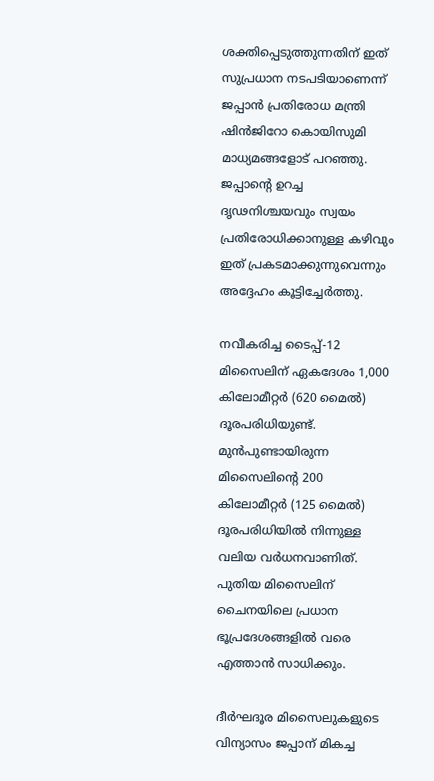ശക്തിപ്പെടുത്തുന്നതിന് ഇത് സുപ്രധാന നടപടിയാണെന്ന് ജപ്പാൻ പ്രതിരോധ മന്ത്രി ഷിൻജിറോ കൊയിസുമി മാധ്യമങ്ങളോട് പറഞ്ഞു. ജപ്പാന്‍റെ ഉറച്ച ദൃഢനിശ്ചയവും സ്വയം പ്രതിരോധിക്കാനുള്ള കഴിവും ഇത് പ്രകടമാക്കുന്നുവെന്നും അദ്ദേഹം കൂട്ടിച്ചേർത്തു.

നവീകരിച്ച ടൈപ്പ്-12 മിസൈലിന് ഏകദേശം 1,000 കിലോമീറ്റർ (620 മൈൽ) ദൂരപരിധിയുണ്ട്. മുൻപുണ്ടായിരുന്ന മിസൈലിന്‍റെ 200 കിലോമീറ്റർ (125 മൈൽ) ദൂരപരിധിയിൽ നിന്നുള്ള വലിയ വർധനവാണിത്. പുതിയ മിസൈലിന് ചൈനയിലെ പ്രധാന ഭൂപ്രദേശങ്ങളിൽ വരെ എത്താൻ സാധിക്കും.

ദീർഘദൂര മിസൈലുകളുടെ വിന്യാസം ജപ്പാന് മികച്ച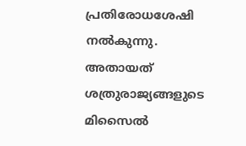പ്രതിരോധശേഷി നൽകുന്നു. അതായത് ശത്രുരാജ്യങ്ങളുടെ മിസൈൽ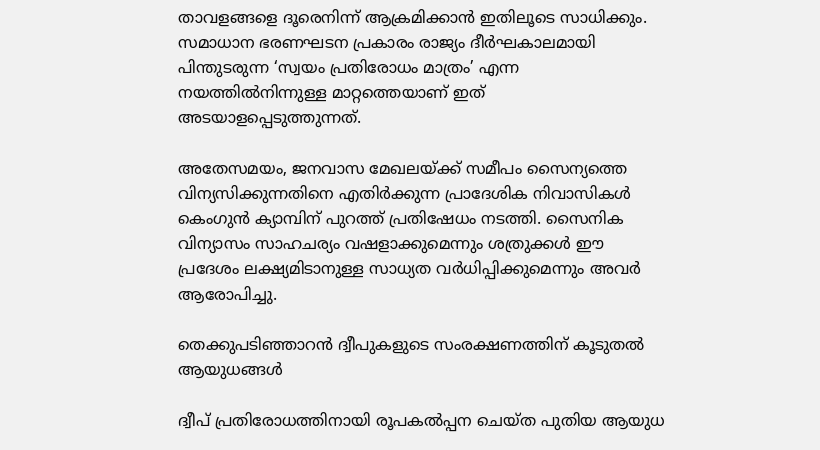താവളങ്ങളെ ദൂരെനിന്ന് ആക്രമിക്കാൻ ഇതിലൂടെ സാധിക്കും. സമാധാന ഭരണഘടന പ്രകാരം രാജ്യം ദീർഘകാലമായി പിന്തുടരുന്ന ‘സ്വയം പ്രതിരോധം മാത്രം’ എന്ന നയത്തിൽനിന്നുള്ള മാറ്റത്തെയാണ് ഇത് അടയാളപ്പെടുത്തുന്നത്.

അതേസമയം, ജനവാസ മേഖലയ്ക്ക് സമീപം സൈന്യത്തെ വിന്യസിക്കുന്നതിനെ എതിർക്കുന്ന പ്രാദേശിക നിവാസികൾ കെംഗുൻ ക്യാമ്പിന് പുറത്ത് പ്രതിഷേധം നടത്തി. സൈനിക വിന്യാസം സാഹചര്യം വഷളാക്കുമെന്നും ശത്രുക്കൾ ഈ പ്രദേശം ലക്ഷ്യമിടാനുള്ള സാധ്യത വർധിപ്പിക്കുമെന്നും അവർ ആരോപിച്ചു.

തെക്കുപടിഞ്ഞാറൻ ദ്വീപുകളുടെ സംരക്ഷണത്തിന് കൂടുതൽ ആയുധങ്ങൾ

ദ്വീപ് പ്രതിരോധത്തിനായി രൂപകൽപ്പന ചെയ്‌ത പുതിയ ആയുധ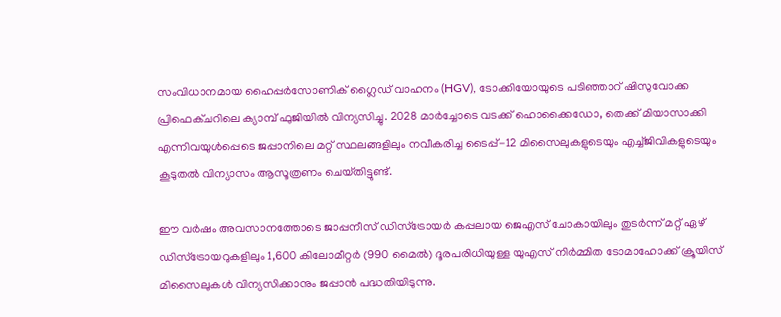സംവിധാനമായ ഹൈപ്പർസോണിക് ഗ്ലൈഡ് വാഹനം (HGV), ടോക്കിയോയുടെ പടിഞ്ഞാറ് ഷിസുവോക്ക പ്രിഫെക്‌ചറിലെ ക്യാമ്പ് ഫുജിയിൽ വിന്യസിച്ചു. 2028 മാർച്ചോടെ വടക്ക് ഹൊക്കൈഡോ, തെക്ക് മിയാസാക്കി എന്നിവയുൾപ്പെടെ ജപ്പാനിലെ മറ്റ് സ്ഥലങ്ങളിലും നവീകരിച്ച ടൈപ്പ്-12 മിസൈലുകളുടെയും എച്ച്‌ജിവികളുടെയും കൂടുതൽ വിന്യാസം ആസൂത്രണം ചെയ്‌തിട്ടുണ്ട്.

ഈ വർഷം അവസാനത്തോടെ ജാപ്പനീസ് ഡിസ്‌ട്രോയർ കപ്പലായ ജെഎസ് ചോകായിലും തുടർന്ന് മറ്റ് ഏഴ് ഡിസ്‌ട്രോയറുകളിലും 1,600 കിലോമീറ്റർ (990 മൈൽ) ദൂരപരിധിയുള്ള യുഎസ് നിർമ്മിത ടോമാഹോക്ക് ക്രൂയിസ് മിസൈലുകൾ വിന്യസിക്കാനും ജപ്പാൻ പദ്ധതിയിടുന്നു.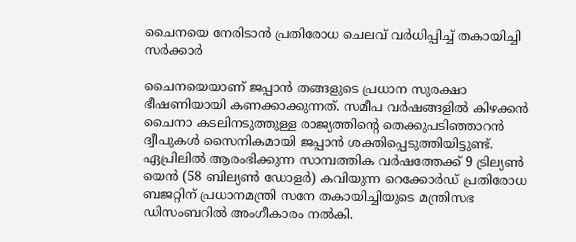ചൈനയെ നേരിടാൻ പ്രതിരോധ ചെലവ് വർധിപ്പിച്ച് തകായിച്ചി സർക്കാർ

ചൈനയെയാണ് ജപ്പാൻ തങ്ങളുടെ പ്രധാന സുരക്ഷാ ഭീഷണിയായി കണക്കാക്കുന്നത്. സമീപ വർഷങ്ങളിൽ കിഴക്കൻ ചൈനാ കടലിനടുത്തുള്ള രാജ്യത്തിന്‍റെ തെക്കുപടിഞ്ഞാറൻ ദ്വീപുകൾ സൈനികമായി ജപ്പാൻ ശക്തിപ്പെടുത്തിയിട്ടുണ്ട്. ഏപ്രിലിൽ ആരംഭിക്കുന്ന സാമ്പത്തിക വർഷത്തേക്ക് 9 ട്രില്യൺ യെൻ (58 ബില്യൺ ഡോളർ) കവിയുന്ന റെക്കോർഡ് പ്രതിരോധ ബജറ്റിന് പ്രധാനമന്ത്രി സനേ തകായിച്ചിയുടെ മന്ത്രിസഭ ഡിസംബറിൽ അംഗീകാരം നൽകി.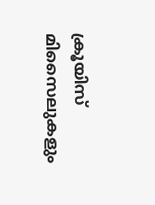ക്രൂയിസ് മിസൈലുകളും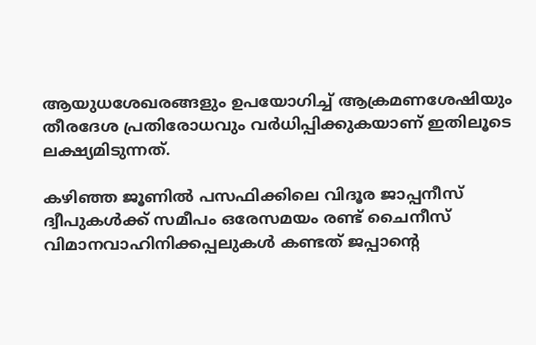ആയുധശേഖരങ്ങളും ഉപയോഗിച്ച് ആക്രമണശേഷിയും തീരദേശ പ്രതിരോധവും വർധിപ്പിക്കുകയാണ് ഇതിലൂടെ ലക്ഷ്യമിടുന്നത്.

കഴിഞ്ഞ ജൂണിൽ പസഫിക്കിലെ വിദൂര ജാപ്പനീസ് ദ്വീപുകൾക്ക് സമീപം ഒരേസമയം രണ്ട് ചൈനീസ് വിമാനവാഹിനിക്കപ്പലുകൾ കണ്ടത് ജപ്പാന്‍റെ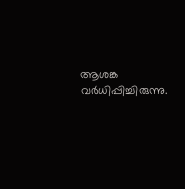ആശങ്ക വർധിപ്പിച്ചിരുന്നു.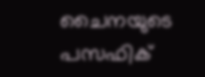ചൈനയുടെ പസഫിക്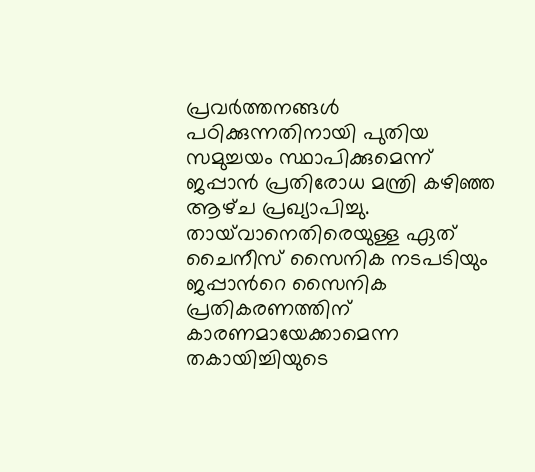പ്രവർത്തനങ്ങൾ പഠിക്കുന്നതിനായി പുതിയ സമുച്ചയം സ്ഥാപിക്കുമെന്ന് ജപ്പാൻ പ്രതിരോധ മന്ത്രി കഴിഞ്ഞ ആഴ്‌ച പ്രഖ്യാപിച്ചു. തായ്‌വാനെതിരെയുള്ള ഏത് ചൈനീസ് സൈനിക നടപടിയും ജപ്പാന്‍റെ സൈനിക പ്രതികരണത്തിന് കാരണമായേക്കാമെന്ന തകായിച്ചിയുടെ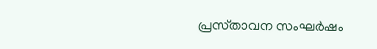പ്രസ്‌താവന സംഘർഷം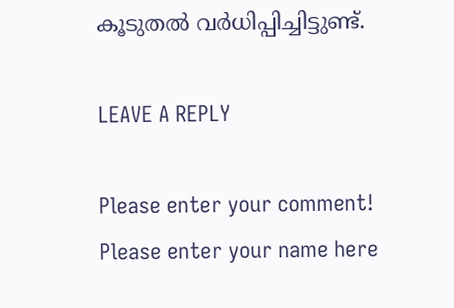കൂടുതൽ വർധിപ്പിച്ചിട്ടുണ്ട്.

LEAVE A REPLY

Please enter your comment!
Please enter your name here